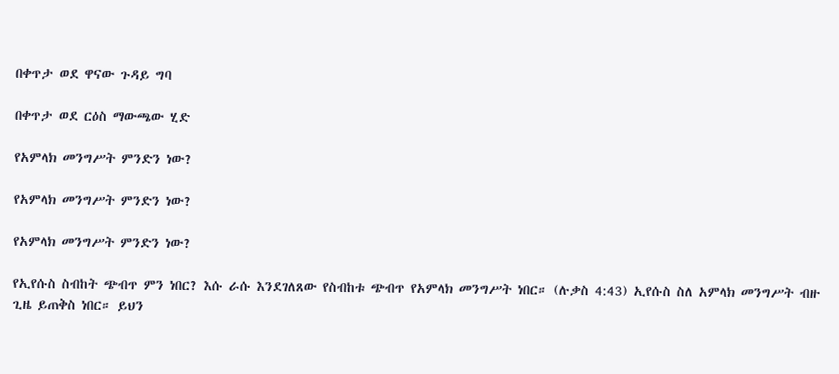በቀጥታ ወደ ዋናው ጉዳይ ግባ

በቀጥታ ወደ ርዕስ ማውጫው ሂድ

የአምላክ መንግሥት ምንድን ነው?

የአምላክ መንግሥት ምንድን ነው?

የአምላክ መንግሥት ምንድን ነው?

የኢየሱስ ስብከት ጭብጥ ምን ነበር? እሱ ራሱ እንደገለጸው የስብከቱ ጭብጥ የአምላክ መንግሥት ነበር። (ሉቃስ 4:43) ኢየሱስ ስለ አምላክ መንግሥት ብዙ ጊዜ ይጠቅስ ነበር። ይህን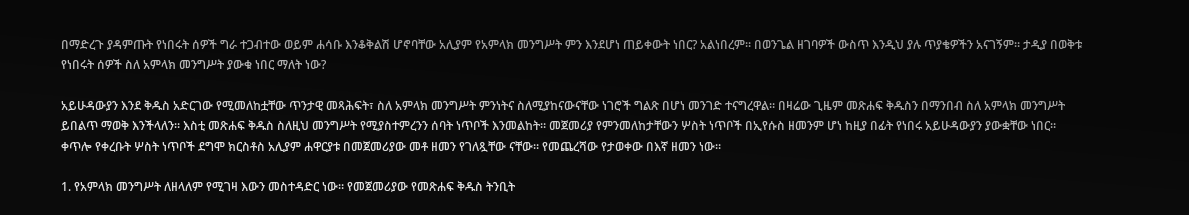በማድረጉ ያዳምጡት የነበሩት ሰዎች ግራ ተጋብተው ወይም ሐሳቡ እንቆቅልሽ ሆኖባቸው አሊያም የአምላክ መንግሥት ምን እንደሆነ ጠይቀውት ነበር? አልነበረም። በወንጌል ዘገባዎች ውስጥ እንዲህ ያሉ ጥያቄዎችን አናገኝም። ታዲያ በወቅቱ የነበሩት ሰዎች ስለ አምላክ መንግሥት ያውቁ ነበር ማለት ነው?

አይሁዳውያን እንደ ቅዱስ አድርገው የሚመለከቷቸው ጥንታዊ መጻሕፍት፣ ስለ አምላክ መንግሥት ምንነትና ስለሚያከናውናቸው ነገሮች ግልጽ በሆነ መንገድ ተናግረዋል። በዛሬው ጊዜም መጽሐፍ ቅዱስን በማንበብ ስለ አምላክ መንግሥት ይበልጥ ማወቅ እንችላለን። እስቲ መጽሐፍ ቅዱስ ስለዚህ መንግሥት የሚያስተምረንን ሰባት ነጥቦች እንመልከት። መጀመሪያ የምንመለከታቸውን ሦስት ነጥቦች በኢየሱስ ዘመንም ሆነ ከዚያ በፊት የነበሩ አይሁዳውያን ያውቋቸው ነበር። ቀጥሎ የቀረቡት ሦስት ነጥቦች ደግሞ ክርስቶስ አሊያም ሐዋርያቱ በመጀመሪያው መቶ ዘመን የገለጿቸው ናቸው። የመጨረሻው የታወቀው በእኛ ዘመን ነው።

1. የአምላክ መንግሥት ለዘላለም የሚገዛ እውን መስተዳድር ነው። የመጀመሪያው የመጽሐፍ ቅዱስ ትንቢት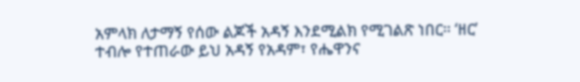አምላክ ለታማኝ የሰው ልጆች አዳኝ እንደሚልክ የሚገልጽ ነበር። ‘ዘር’ ተብሎ የተጠራው ይህ አዳኝ የአዳም፣ የሔዋንና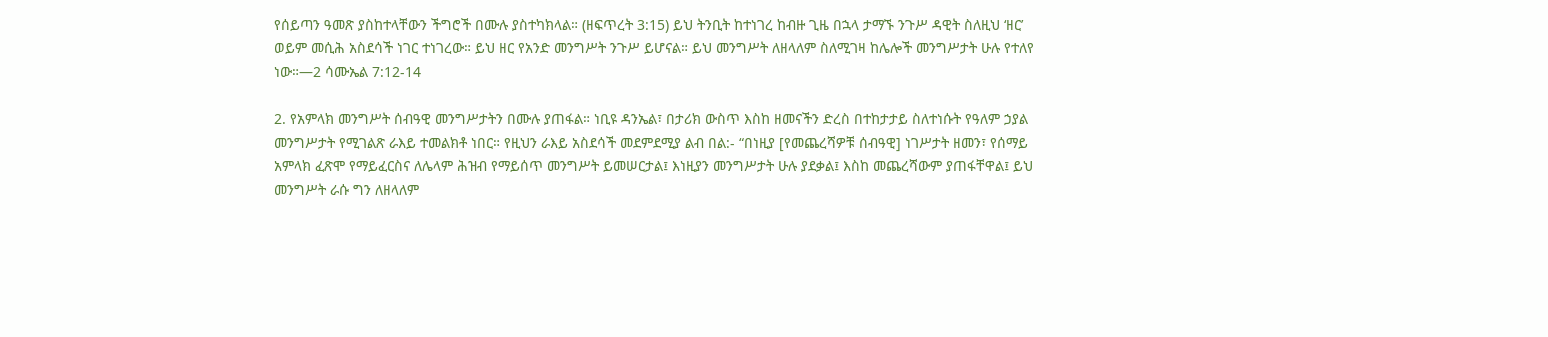የሰይጣን ዓመጽ ያስከተላቸውን ችግሮች በሙሉ ያስተካክላል። (ዘፍጥረት 3:15) ይህ ትንቢት ከተነገረ ከብዙ ጊዜ በኋላ ታማኙ ንጉሥ ዳዊት ስለዚህ ‘ዘር’ ወይም መሲሕ አስደሳች ነገር ተነገረው። ይህ ዘር የአንድ መንግሥት ንጉሥ ይሆናል። ይህ መንግሥት ለዘላለም ስለሚገዛ ከሌሎች መንግሥታት ሁሉ የተለየ ነው።—2 ሳሙኤል 7:12-14

2. የአምላክ መንግሥት ሰብዓዊ መንግሥታትን በሙሉ ያጠፋል። ነቢዩ ዳንኤል፣ በታሪክ ውስጥ እስከ ዘመናችን ድረስ በተከታታይ ስለተነሱት የዓለም ኃያል መንግሥታት የሚገልጽ ራእይ ተመልክቶ ነበር። የዚህን ራእይ አስደሳች መደምደሚያ ልብ በል:- “በነዚያ [የመጨረሻዎቹ ሰብዓዊ] ነገሥታት ዘመን፣ የሰማይ አምላክ ፈጽሞ የማይፈርስና ለሌላም ሕዝብ የማይሰጥ መንግሥት ይመሠርታል፤ እነዚያን መንግሥታት ሁሉ ያደቃል፤ እስከ መጨረሻውም ያጠፋቸዋል፤ ይህ መንግሥት ራሱ ግን ለዘላለም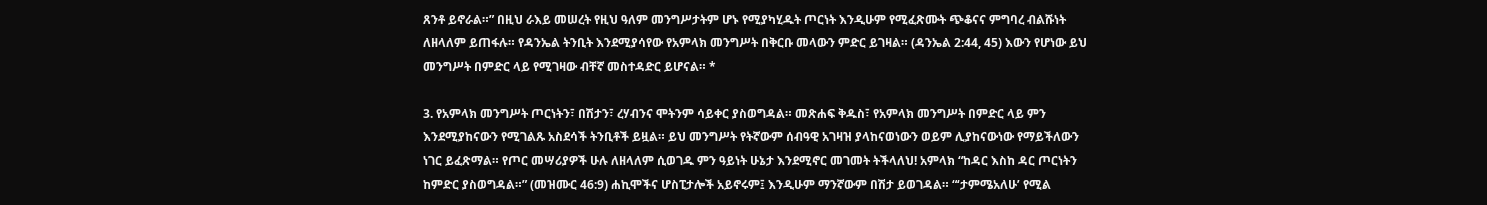ጸንቶ ይኖራል።” በዚህ ራእይ መሠረት የዚህ ዓለም መንግሥታትም ሆኑ የሚያካሂዱት ጦርነት እንዲሁም የሚፈጽሙት ጭቆናና ምግባረ ብልሹነት ለዘላለም ይጠፋሉ። የዳንኤል ትንቢት እንደሚያሳየው የአምላክ መንግሥት በቅርቡ መላውን ምድር ይገዛል። (ዳንኤል 2:44, 45) እውን የሆነው ይህ መንግሥት በምድር ላይ የሚገዛው ብቸኛ መስተዳድር ይሆናል። *

3. የአምላክ መንግሥት ጦርነትን፣ በሽታን፣ ረሃብንና ሞትንም ሳይቀር ያስወግዳል። መጽሐፍ ቅዱስ፣ የአምላክ መንግሥት በምድር ላይ ምን እንደሚያከናውን የሚገልጹ አስደሳች ትንቢቶች ይዟል። ይህ መንግሥት የትኛውም ሰብዓዊ አገዛዝ ያላከናወነውን ወይም ሊያከናውነው የማይችለውን ነገር ይፈጽማል። የጦር መሣሪያዎች ሁሉ ለዘላለም ሲወገዱ ምን ዓይነት ሁኔታ እንደሚኖር መገመት ትችላለህ! አምላክ “ከዳር እስከ ዳር ጦርነትን ከምድር ያስወግዳል።” (መዝሙር 46:9) ሐኪሞችና ሆስፒታሎች አይኖሩም፤ እንዲሁም ማንኛውም በሽታ ይወገዳል። “‘ታምሜአለሁ’ የሚል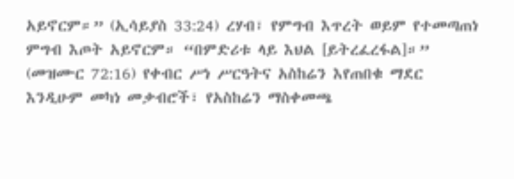አይኖርም።” (ኢሳይያስ 33:24) ረሃብ፣ የምግብ እጥረት ወይም የተመጣጠነ ምግብ እጦት አይኖርም። “በምድሪቱ ላይ እህል [ይትረፈረፋል]።” (መዝሙር 72:16) የቀብር ሥነ ሥርዓትና አስከሬን እየጠበቁ ማደር እንዲሁም መካነ መቃብሮች፣ የአስከሬን ማስቀመጫ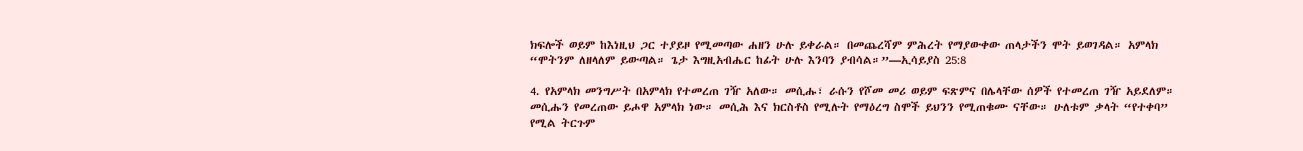ክፍሎች ወይም ከእነዚህ ጋር ተያይዞ የሚመጣው ሐዘን ሁሉ ይቀራል። በመጨረሻም ምሕረት የማያውቀው ጠላታችን ሞት ይወገዳል። አምላክ “ሞትንም ለዘላለም ይውጣል። ጌታ እግዚአብሔር ከፊት ሁሉ እንባን ያብሳል።”—ኢሳይያስ 25:8

4. የአምላክ መንግሥት በአምላክ የተመረጠ ገዥ አለው። መሲሑ፣ ራሱን የሾመ መሪ ወይም ፍጽምና በሌላቸው ሰዎች የተመረጠ ገዥ አይደለም። መሲሑን የመረጠው ይሖዋ አምላክ ነው። መሲሕ እና ክርስቶስ የሚሉት የማዕረግ ስሞች ይህንን የሚጠቁሙ ናቸው። ሁለቱም ቃላት “የተቀባ” የሚል ትርጉም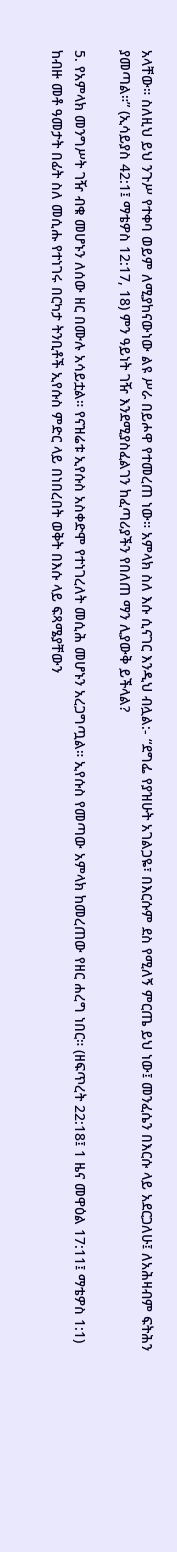አላቸው። ስለዚህ ይህ ንጉሥ የተቀባ ወይም ለሚያከናውነው ልዩ ሥራ በይሖዋ የተመረጠ ነው። አምላክ ስለ እሱ ሲናገር እንዲህ ብሏል:- “ደግፌ የያዝሁት አገልጋዬ፣ በእርሱም ደስ የሚለኝ ምርጤ ይህ ነው፤ መንፈሴን በእርሱ ላይ አደርጋለሁ፤ ለአሕዛብም ፍትሕን ያመጣል።” (ኢሳይያስ 42:1፤ ማቴዎስ 12:17, 18) ምን ዓይነት ገዥ እንደሚያስፈልገን ከፈጣሪያችን የበለጠ ማን ሊያውቅ ይችላል?

5. የአምላክ መንግሥት ገዥ ብቁ መሆኑን ለሰው ዘር በሙሉ አሳይቷል። የናዝሬቱ ኢየሱስ አስቀድሞ የተነገረለት መሲሕ መሆኑን አረጋግጧል። ኢየሱስ የመጣው አምላክ ከመረጠው የዘር ሐረግ ነበር። (ዘፍጥረት 22:18፤ 1 ዜና መዋዕል 17:11፤ ማቴዎስ 1:1) ከብዙ መቶ ዓመታት በፊት ስለ መሲሑ የተነገሩ በርካታ ትንቢቶች ኢየሱስ ምድር ላይ በነበረበት ወቅት በእሱ ላይ ፍጻሜያቸውን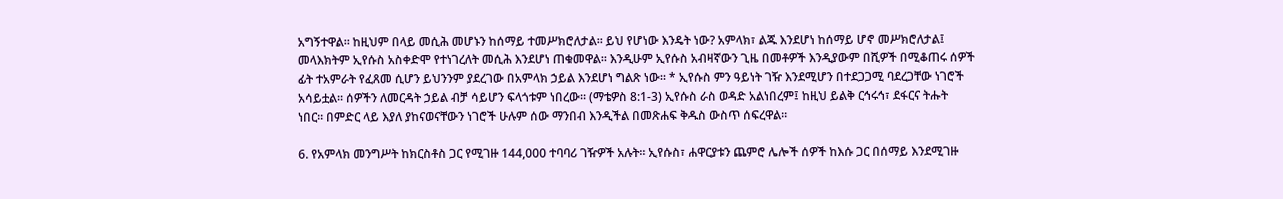አግኝተዋል። ከዚህም በላይ መሲሕ መሆኑን ከሰማይ ተመሥክሮለታል። ይህ የሆነው እንዴት ነው? አምላክ፣ ልጁ እንደሆነ ከሰማይ ሆኖ መሥክሮለታል፤ መላእክትም ኢየሱስ አስቀድሞ የተነገረለት መሲሕ እንደሆነ ጠቁመዋል። እንዲሁም ኢየሱስ አብዛኛውን ጊዜ በመቶዎች እንዲያውም በሺዎች በሚቆጠሩ ሰዎች ፊት ተአምራት የፈጸመ ሲሆን ይህንንም ያደረገው በአምላክ ኃይል እንደሆነ ግልጽ ነው። * ኢየሱስ ምን ዓይነት ገዥ እንደሚሆን በተደጋጋሚ ባደረጋቸው ነገሮች አሳይቷል። ሰዎችን ለመርዳት ኃይል ብቻ ሳይሆን ፍላጎቱም ነበረው። (ማቴዎስ 8:1-3) ኢየሱስ ራስ ወዳድ አልነበረም፤ ከዚህ ይልቅ ርኅሩኅ፣ ደፋርና ትሑት ነበር። በምድር ላይ እያለ ያከናወናቸውን ነገሮች ሁሉም ሰው ማንበብ እንዲችል በመጽሐፍ ቅዱስ ውስጥ ሰፍረዋል።

6. የአምላክ መንግሥት ከክርስቶስ ጋር የሚገዙ 144,000 ተባባሪ ገዥዎች አሉት። ኢየሱስ፣ ሐዋርያቱን ጨምሮ ሌሎች ሰዎች ከእሱ ጋር በሰማይ እንደሚገዙ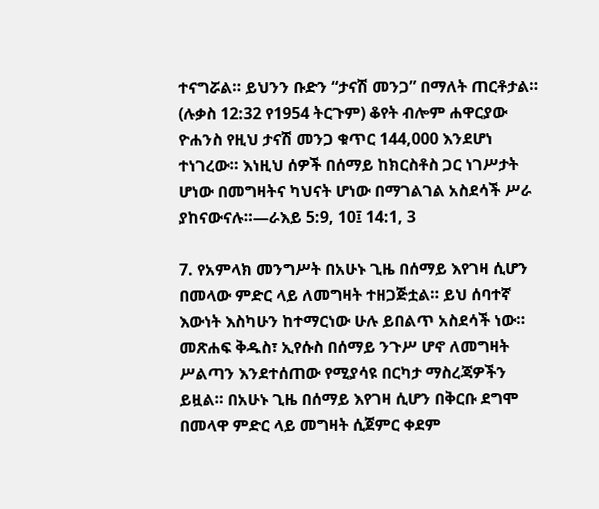ተናግሯል። ይህንን ቡድን “ታናሽ መንጋ” በማለት ጠርቶታል። (ሉቃስ 12:32 የ1954 ትርጉም) ቆየት ብሎም ሐዋርያው ዮሐንስ የዚህ ታናሽ መንጋ ቁጥር 144,000 እንደሆነ ተነገረው። እነዚህ ሰዎች በሰማይ ከክርስቶስ ጋር ነገሥታት ሆነው በመግዛትና ካህናት ሆነው በማገልገል አስደሳች ሥራ ያከናውናሉ።—ራእይ 5:9, 10፤ 14:1, 3

7. የአምላክ መንግሥት በአሁኑ ጊዜ በሰማይ እየገዛ ሲሆን በመላው ምድር ላይ ለመግዛት ተዘጋጅቷል። ይህ ሰባተኛ እውነት እስካሁን ከተማርነው ሁሉ ይበልጥ አስደሳች ነው። መጽሐፍ ቅዱስ፣ ኢየሱስ በሰማይ ንጉሥ ሆኖ ለመግዛት ሥልጣን እንደተሰጠው የሚያሳዩ በርካታ ማስረጃዎችን ይዟል። በአሁኑ ጊዜ በሰማይ እየገዛ ሲሆን በቅርቡ ደግሞ በመላዋ ምድር ላይ መግዛት ሲጀምር ቀደም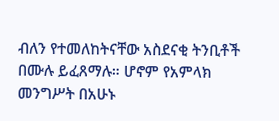ብለን የተመለከትናቸው አስደናቂ ትንቢቶች በሙሉ ይፈጸማሉ። ሆኖም የአምላክ መንግሥት በአሁኑ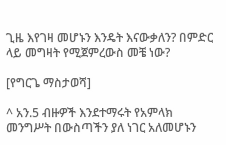ጊዜ እየገዛ መሆኑን እንዴት እናውቃለን? በምድር ላይ መግዛት የሚጀምረውስ መቼ ነው?

[የግርጌ ማስታወሻ]

^ አን.5 ብዙዎች እንደተማሩት የአምላክ መንግሥት በውስጣችን ያለ ነገር አለመሆኑን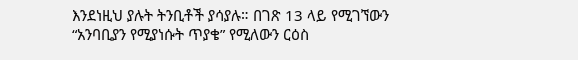እንደነዚህ ያሉት ትንቢቶች ያሳያሉ። በገጽ 13 ላይ የሚገኘውን “አንባቢያን የሚያነሱት ጥያቄ” የሚለውን ርዕስ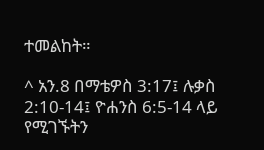ተመልከት።

^ አን.8 በማቴዎስ 3:17፤ ሉቃስ 2:10-14፤ ዮሐንስ 6:5-14 ላይ የሚገኙትን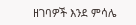ዘገባዎች እንደ ምሳሌ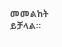መመልከት ይቻላል።